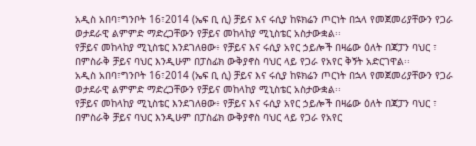አዲስ አበባ፣ግንቦት 16፣2014 (ኤፍ ቢ ሲ) ቻይና እና ሩሲያ ከዩክሬን ጦርነት በኋላ የመጀመሪያቸውን የጋራ ወታደራዊ ልምምድ ማድረጋቸውን የቻይና መከላከያ ሚኒስቴር አስታውቋል፡፡
የቻይና መከላከያ ሚኒስቴር እንደገለፀው፥ የቻይና እና ሩሲያ አየር ኃይሎች በዛሬው ዕለት በጃፓን ባህር ፣ በምስራቅ ቻይና ባህር እንዲሁም በፓስፊክ ውቅያኖስ ባህር ላይ የጋራ የአየር ቅኝት አድርገዋል፡፡
አዲስ አበባ፣ግንቦት 16፣2014 (ኤፍ ቢ ሲ) ቻይና እና ሩሲያ ከዩክሬን ጦርነት በኋላ የመጀመሪያቸውን የጋራ ወታደራዊ ልምምድ ማድረጋቸውን የቻይና መከላከያ ሚኒስቴር አስታውቋል፡፡
የቻይና መከላከያ ሚኒስቴር እንደገለፀው፥ የቻይና እና ሩሲያ አየር ኃይሎች በዛሬው ዕለት በጃፓን ባህር ፣ በምስራቅ ቻይና ባህር እንዲሁም በፓስፊክ ውቅያኖስ ባህር ላይ የጋራ የአየር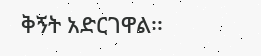ቅኝት አድርገዋል፡፡